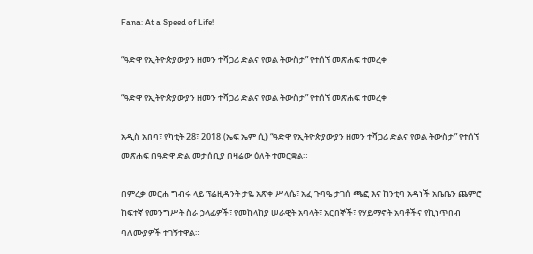Fana: At a Speed of Life!

“ዓድዋ የኢትዮጵያውያን ዘመን ተሻጋሪ ድልና የወል ትውስታ” የተሰኘ መጽሐፍ ተመረቀ

“ዓድዋ የኢትዮጵያውያን ዘመን ተሻጋሪ ድልና የወል ትውስታ” የተሰኘ መጽሐፍ ተመረቀ

አዲስ አበባ፣ የካቲት 28፣ 2018 (ኤፍ ኤም ሲ) “ዓድዋ የኢትዮጵያውያን ዘመን ተሻጋሪ ድልና የወል ትውስታ” የተሰኘ መጽሐፍ በዓድዋ ድል መታሰቢያ በዛሬው ዕለት ተመርቋል።

በምረቃ መርሐ ግብሩ ላይ ፕሬዚዳንት ታዬ አጽቀ ሥላሴ፣ አፈ ጉባዔ ታገሰ ጫፎ እና ከንቲባ አዳነች አቤቤን ጨምሮ ከፍተኛ የመንግሥት ስራ ኃላፊዎች፣ የመከላከያ ሠራዊት አባላት፣ አርበኞች፣ የሃይማኖት አባቶችና የኪነጥበብ ባለሙያዎች ተገኝተዋል።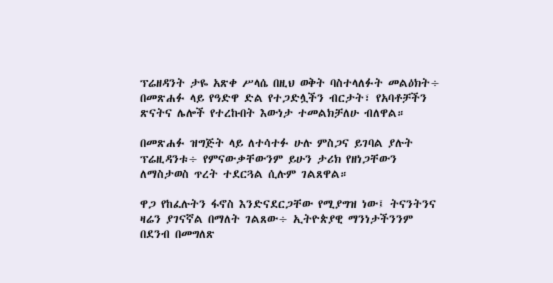ፕሬዘዳንት ታዬ አጽቀ ሥላሴ በዚህ ወቅት ባስተላለፉት መልዕክት÷ በመጽሐፉ ላይ የዓድዋ ድል የተጋድሏችን ብርታት፣ የአባቶቻችን ጽናትና ሌሎች የተረኩበት እውነታ ተመልክቻለሁ ብለዋል።

በመጽሐፉ ዝግጅት ላይ ለተሳተፉ ሁሉ ምስጋና ይገባል ያሉት ፕሬዚዳንቱ÷ የምናውቃቸውንም ይሁን ታሪክ የዘነጋቸውን ለማስታወስ ጥረት ተደርጓል ሲሉም ገልጸዋል።

ዋጋ የከፈሉትን ፋኖስ እንድናደርጋቸው የሚያግዝ ነው፤ ትናንትንና ዛሬን ያገናኛል በማለት ገልጸው÷ ኢትዮጵያዊ ማንነታችንንም በደንብ በመግለጽ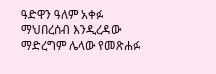ዓድዋን ዓለም አቀፉ ማህበረሰብ እንዲረዳው ማድረግም ሌላው የመጽሐፉ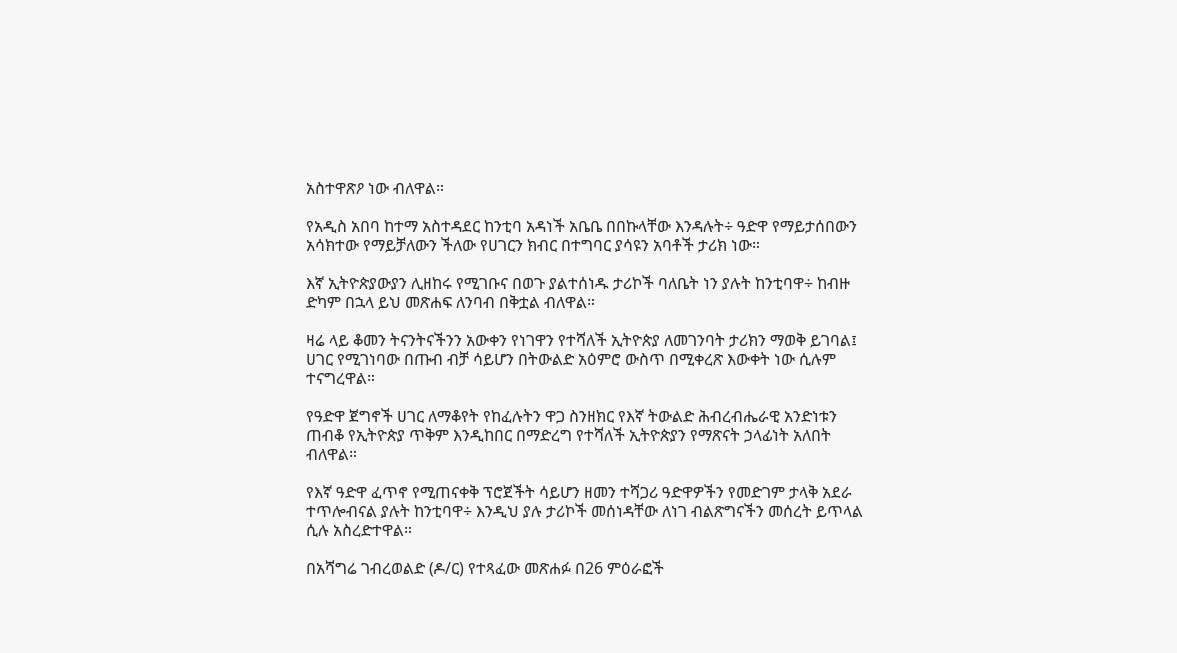አስተዋጽዖ ነው ብለዋል።

የአዲስ አበባ ከተማ አስተዳደር ከንቲባ አዳነች አቤቤ በበኩላቸው እንዳሉት÷ ዓድዋ የማይታሰበውን አሳክተው የማይቻለውን ችለው የሀገርን ክብር በተግባር ያሳዩን አባቶች ታሪክ ነው።

እኛ ኢትዮጵያውያን ሊዘከሩ የሚገቡና በወጉ ያልተሰነዱ ታሪኮች ባለቤት ነን ያሉት ከንቲባዋ÷ ከብዙ ድካም በኋላ ይህ መጽሐፍ ለንባብ በቅቷል ብለዋል።

ዛሬ ላይ ቆመን ትናንትናችንን አውቀን የነገዋን የተሻለች ኢትዮጵያ ለመገንባት ታሪክን ማወቅ ይገባል፤ ሀገር የሚገነባው በጡብ ብቻ ሳይሆን በትውልድ አዕምሮ ውስጥ በሚቀረጽ እውቀት ነው ሲሉም ተናግረዋል።

የዓድዋ ጀግኖች ሀገር ለማቆየት የከፈሉትን ዋጋ ስንዘክር የእኛ ትውልድ ሕብረብሔራዊ አንድነቱን ጠብቆ የኢትዮጵያ ጥቅም እንዲከበር በማድረግ የተሻለች ኢትዮጵያን የማጽናት ኃላፊነት አለበት ብለዋል።

የእኛ ዓድዋ ፈጥኖ የሚጠናቀቅ ፕሮጀችት ሳይሆን ዘመን ተሻጋሪ ዓድዋዎችን የመድገም ታላቅ አደራ ተጥሎብናል ያሉት ከንቲባዋ÷ እንዲህ ያሉ ታሪኮች መሰነዳቸው ለነገ ብልጽግናችን መሰረት ይጥላል ሲሉ አስረድተዋል።

በአሻግሬ ገብረወልድ (ዶ/ር) የተጻፈው መጽሐፉ በ26 ምዕራፎች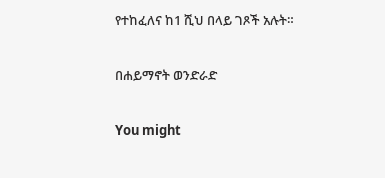የተከፈለና ከ1 ሺህ በላይ ገጾች አሉት።

በሐይማኖት ወንድራድ

You might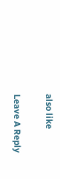also like

Leave A Reply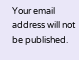Your email address will not be published.